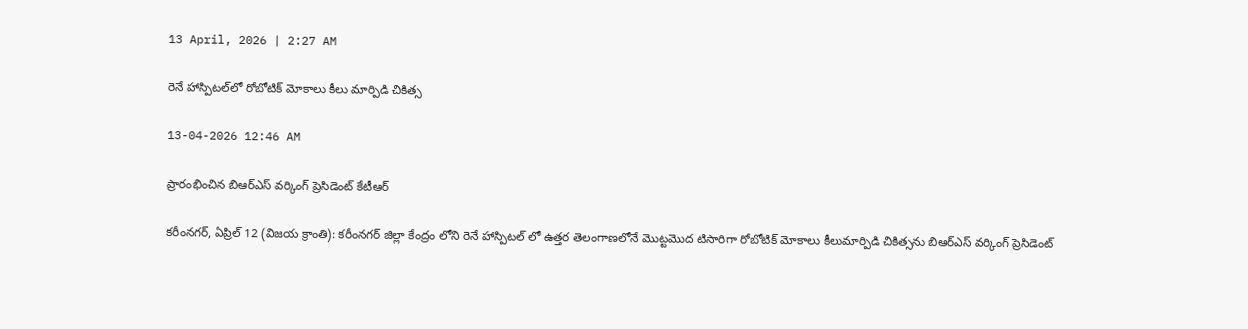13 April, 2026 | 2:27 AM

రెనే హాస్పిటల్‌లో రోబోటిక్ మోకాలు కీలు మార్పిడి చికిత్స

13-04-2026 12:46 AM

ప్రారంభించిన బిఆర్‌ఎస్ వర్కింగ్ ప్రెసిడెంట్ కేటీఆర్

కరీంనగర్, ఏప్రిల్ 12 (విజయ క్రాంతి): కరీంనగర్ జిల్లా కేంద్రం లోని రెనే హాస్పిటల్ లో ఉత్తర తెలంగాణలోనే మొట్టమొద టిసారిగా రోబోటిక్ మోకాలు కీలుమార్పిడి చికిత్సను బిఆర్‌ఎస్ వర్కింగ్ ప్రెసిడెంట్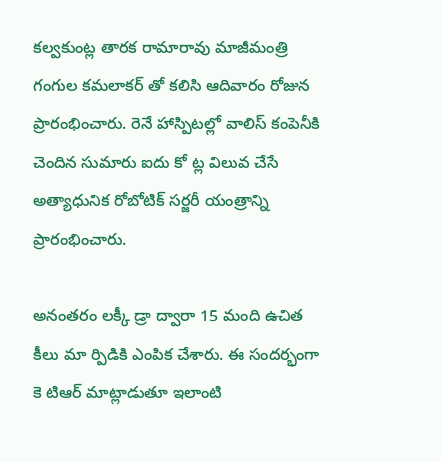కల్వకుంట్ల తారక రామారావు మాజీమంత్రి గంగుల కమలాకర్ తో కలిసి ఆదివారం రోజున ప్రారంభించారు. రెనే హాస్పిటల్లో వాలిస్ కంపెనీకి చెందిన సుమారు ఐదు కో ట్ల విలువ చేసే అత్యాధునిక రోబోటిక్ సర్జరీ యంత్రాన్ని ప్రారంభించారు.

అనంతరం లక్కీ డ్రా ద్వారా 15 మంది ఉచిత కీలు మా ర్పిడికి ఎంపిక చేశారు. ఈ సందర్భంగా కె టిఆర్ మాట్లాడుతూ ఇలాంటి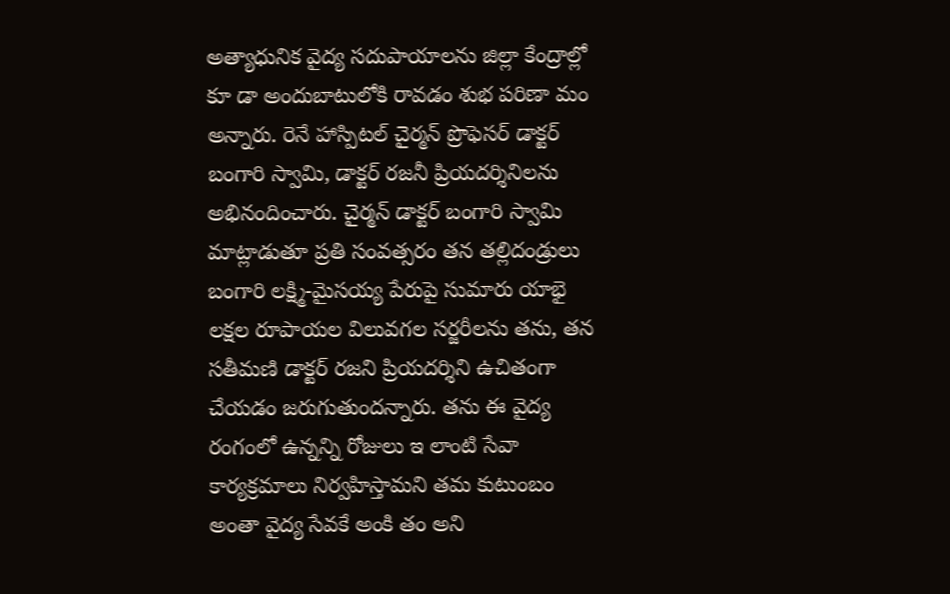అత్యాధునిక వైద్య సదుపాయాలను జిల్లా కేంద్రాల్లో కూ డా అందుబాటులోకి రావడం శుభ పరిణా మం అన్నారు. రెనే హాస్పిటల్ చైర్మన్ ప్రొఫెసర్ డాక్టర్ బంగారి స్వామి, డాక్టర్ రజనీ ప్రియదర్శినిలను అభినందించారు. చైర్మన్ డాక్టర్ బంగారి స్వామి మాట్లాడుతూ ప్రతి సంవత్సరం తన తల్లిదండ్రులు బంగారి లక్ష్మి-మైసయ్య పేరుపై సుమారు యాభై లక్షల రూపాయల విలువగల సర్జరీలను తను, తన సతీమణి డాక్టర్ రజని ప్రియదర్శిని ఉచితంగా చేయడం జరుగుతుందన్నారు. తను ఈ వైద్య రంగంలో ఉన్నన్ని రోజులు ఇ లాంటి సేవా కార్యక్రమాలు నిర్వహిస్తామని తమ కుటుంబం అంతా వైద్య సేవకే అంకి తం అని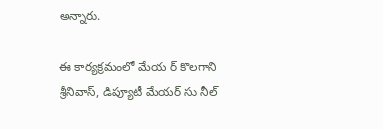అన్నారు.

ఈ కార్యక్రమంలో మేయ ర్ కొలగాని శ్రీనివాస్, డిప్యూటీ మేయర్ సు నీల్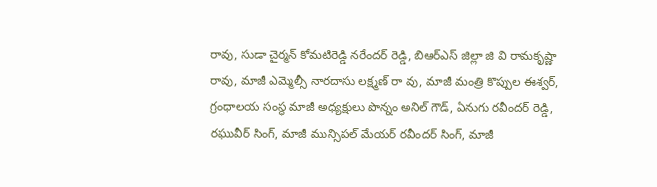రావు, సుడా చైర్మన్ కోమటిరెడ్డి నరేందర్ రెడ్డి, బిఆర్‌ఎస్ జిల్లా జి వి రామకృష్ణా రావు, మాజీ ఎమ్మెల్సీ నారదాసు లక్ష్మణ్ రా వు, మాజీ మంత్రి కొప్పుల ఈశ్వర్, గ్రంధాలయ సంస్థ మాజీ అధ్యక్షులు పొన్నం అనిల్ గౌడ్, ఏనుగు రవీందర్ రెడ్డి, రఘువీర్ సింగ్, మాజీ మున్సిపల్ మేయర్ రవీందర్ సింగ్, మాజీ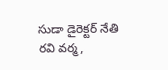సుడా డైరెక్టర్ నేతి రవి వర్మ,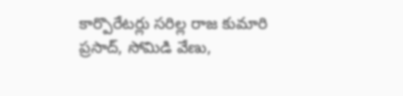కార్పొరేటర్లు సరిల్ల రాజ కుమారి ప్రసాద్, సోమిడి వేణు,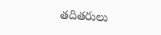తదితరులు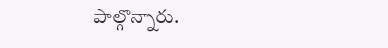పాల్గొన్నారు.